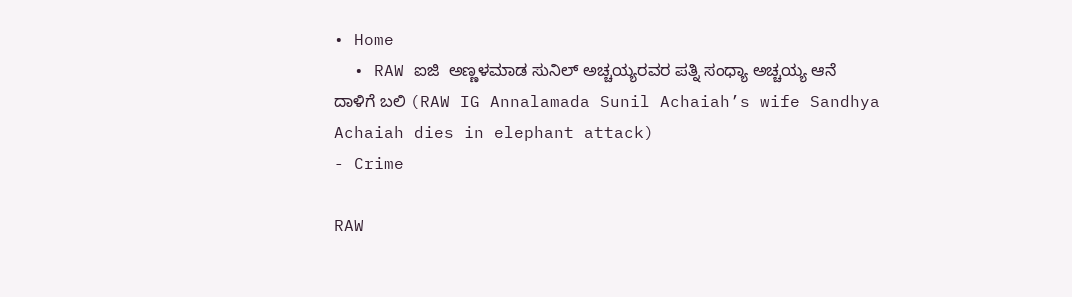• Home
  • RAW ಐಜಿ  ಅಣ್ಣಳಮಾಡ ಸುನಿಲ್ ಅಚ್ಚಯ್ಯರವರ ಪತ್ನಿ ಸಂಧ್ಯಾ ಅಚ್ಚಯ್ಯ ಆನೆ ದಾಳಿಗೆ ಬಲಿ (RAW IG Annalamada Sunil Achaiah’s wife Sandhya Achaiah dies in elephant attack)
- Crime

RAW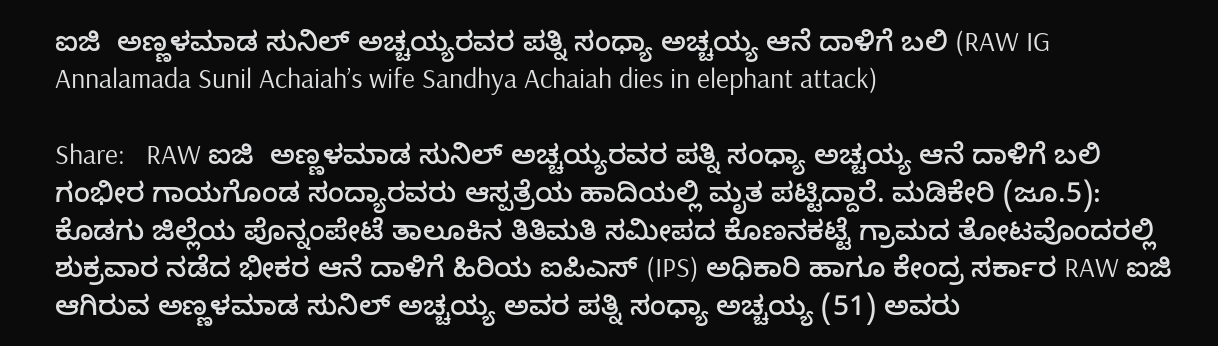ಐಜಿ  ಅಣ್ಣಳಮಾಡ ಸುನಿಲ್ ಅಚ್ಚಯ್ಯರವರ ಪತ್ನಿ ಸಂಧ್ಯಾ ಅಚ್ಚಯ್ಯ ಆನೆ ದಾಳಿಗೆ ಬಲಿ (RAW IG Annalamada Sunil Achaiah’s wife Sandhya Achaiah dies in elephant attack)

Share:   RAW ಐಜಿ  ಅಣ್ಣಳಮಾಡ ಸುನಿಲ್ ಅಚ್ಚಯ್ಯರವರ ಪತ್ನಿ ಸಂಧ್ಯಾ ಅಚ್ಚಯ್ಯ ಆನೆ ದಾಳಿಗೆ ಬಲಿ   ಗಂಭೀರ ಗಾಯಗೊಂಡ ಸಂದ್ಯಾರವರು ಆಸ್ಪತ್ರೆಯ ಹಾದಿಯಲ್ಲಿ ಮೃತ ಪಟ್ಟಿದ್ದಾರೆ. ಮಡಿಕೇರಿ (ಜೂ.5): ಕೊಡಗು ಜಿಲ್ಲೆಯ ಪೊನ್ನಂಪೇಟೆ ತಾಲೂಕಿನ ತಿತಿಮತಿ ಸಮೀಪದ ಕೊಣನಕಟ್ಟೆ ಗ್ರಾಮದ ತೋಟವೊಂದರಲ್ಲಿ ಶುಕ್ರವಾರ ನಡೆದ ಭೀಕರ ಆನೆ ದಾಳಿಗೆ ಹಿರಿಯ ಐಪಿಎಸ್ (IPS) ಅಧಿಕಾರಿ ಹಾಗೂ ಕೇಂದ್ರ ಸರ್ಕಾರ RAW ಐಜಿ ಆಗಿರುವ ಅಣ್ಣಳಮಾಡ ಸುನಿಲ್ ಅಚ್ಚಯ್ಯ ಅವರ ಪತ್ನಿ ಸಂಧ್ಯಾ ಅಚ್ಚಯ್ಯ (51) ಅವರು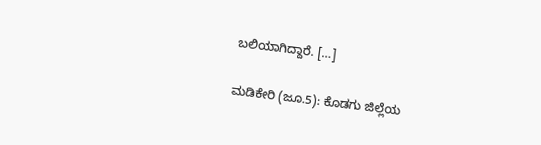ಬಲಿಯಾಗಿದ್ದಾರೆ. […]

ಮಡಿಕೇರಿ (ಜೂ.5): ಕೊಡಗು ಜಿಲ್ಲೆಯ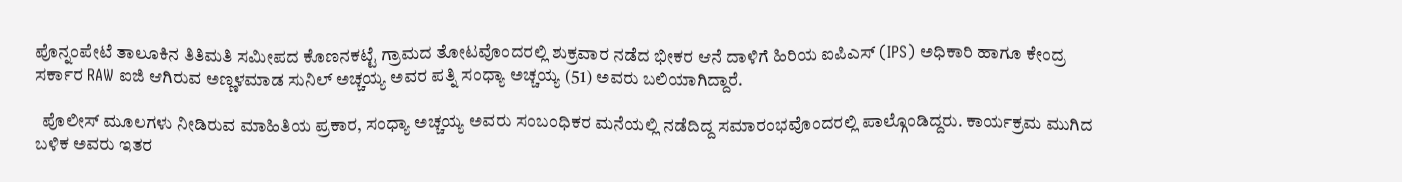ಪೊನ್ನಂಪೇಟೆ ತಾಲೂಕಿನ ತಿತಿಮತಿ ಸಮೀಪದ ಕೊಣನಕಟ್ಟೆ ಗ್ರಾಮದ ತೋಟವೊಂದರಲ್ಲಿ ಶುಕ್ರವಾರ ನಡೆದ ಭೀಕರ ಆನೆ ದಾಳಿಗೆ ಹಿರಿಯ ಐಪಿಎಸ್ (IPS) ಅಧಿಕಾರಿ ಹಾಗೂ ಕೇಂದ್ರ ಸರ್ಕಾರ RAW ಐಜಿ ಆಗಿರುವ ಅಣ್ಣಳಮಾಡ ಸುನಿಲ್ ಅಚ್ಚಯ್ಯ ಅವರ ಪತ್ನಿ ಸಂಧ್ಯಾ ಅಚ್ಚಯ್ಯ (51) ಅವರು ಬಲಿಯಾಗಿದ್ದಾರೆ.

  ಪೊಲೀಸ್ ಮೂಲಗಳು ನೀಡಿರುವ ಮಾಹಿತಿಯ ಪ್ರಕಾರ, ಸಂಧ್ಯಾ ಅಚ್ಚಯ್ಯ ಅವರು ಸಂಬಂಧಿಕರ ಮನೆಯಲ್ಲಿ ನಡೆದಿದ್ದ ಸಮಾರಂಭವೊಂದರಲ್ಲಿ ಪಾಲ್ಗೊಂಡಿದ್ದರು. ಕಾರ್ಯಕ್ರಮ ಮುಗಿದ ಬಳಿಕ ಅವರು ಇತರ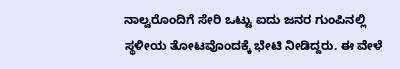ನಾಲ್ವರೊಂದಿಗೆ ಸೇರಿ ಒಟ್ಟು ಐದು ಜನರ ಗುಂಪಿನಲ್ಲಿ ಸ್ಥಳೀಯ ತೋಟವೊಂದಕ್ಕೆ ಭೇಟಿ ನೀಡಿದ್ದರು. ಈ ವೇಳೆ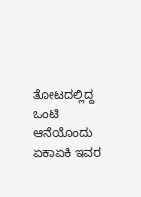ತೋಟದಲ್ಲಿದ್ದ ಒಂಟಿ ಆನೆಯೊಂದು ಏಕಾಏಕಿ ಇವರ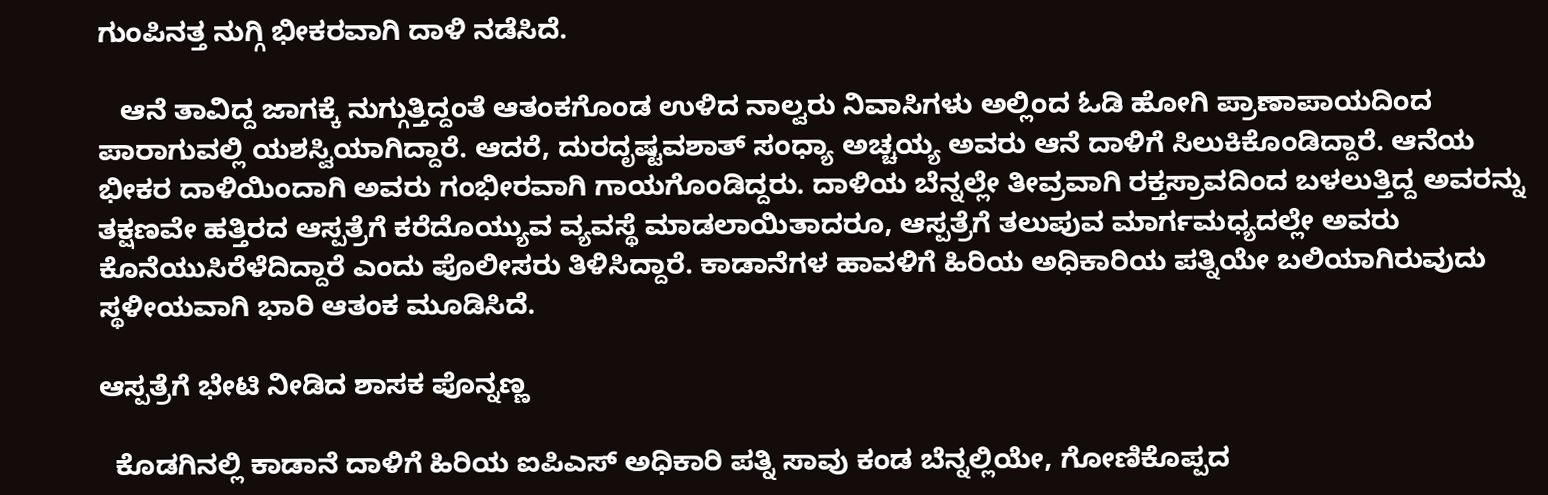ಗುಂಪಿನತ್ತ ನುಗ್ಗಿ ಭೀಕರವಾಗಿ ದಾಳಿ ನಡೆಸಿದೆ.

   ಆನೆ ತಾವಿದ್ದ ಜಾಗಕ್ಕೆ ನುಗ್ಗುತ್ತಿದ್ದಂತೆ ಆತಂಕಗೊಂಡ ಉಳಿದ ನಾಲ್ವರು ನಿವಾಸಿಗಳು ಅಲ್ಲಿಂದ ಓಡಿ ಹೋಗಿ ಪ್ರಾಣಾಪಾಯದಿಂದ ಪಾರಾಗುವಲ್ಲಿ ಯಶಸ್ವಿಯಾಗಿದ್ದಾರೆ. ಆದರೆ, ದುರದೃಷ್ಟವಶಾತ್ ಸಂಧ್ಯಾ ಅಚ್ಚಯ್ಯ ಅವರು ಆನೆ ದಾಳಿಗೆ ಸಿಲುಕಿಕೊಂಡಿದ್ದಾರೆ. ಆನೆಯ ಭೀಕರ ದಾಳಿಯಿಂದಾಗಿ ಅವರು ಗಂಭೀರವಾಗಿ ಗಾಯಗೊಂಡಿದ್ದರು. ದಾಳಿಯ ಬೆನ್ನಲ್ಲೇ ತೀವ್ರವಾಗಿ ರಕ್ತಸ್ರಾವದಿಂದ ಬಳಲುತ್ತಿದ್ದ ಅವರನ್ನು ತಕ್ಷಣವೇ ಹತ್ತಿರದ ಆಸ್ಪತ್ರೆಗೆ ಕರೆದೊಯ್ಯುವ ವ್ಯವಸ್ಥೆ ಮಾಡಲಾಯಿತಾದರೂ, ಆಸ್ಪತ್ರೆಗೆ ತಲುಪುವ ಮಾರ್ಗಮಧ್ಯದಲ್ಲೇ ಅವರು ಕೊನೆಯುಸಿರೆಳೆದಿದ್ದಾರೆ ಎಂದು ಪೊಲೀಸರು ತಿಳಿಸಿದ್ದಾರೆ. ಕಾಡಾನೆಗಳ ಹಾವಳಿಗೆ ಹಿರಿಯ ಅಧಿಕಾರಿಯ ಪತ್ನಿಯೇ ಬಲಿಯಾಗಿರುವುದು ಸ್ಥಳೀಯವಾಗಿ ಭಾರಿ ಆತಂಕ ಮೂಡಿಸಿದೆ.

ಆಸ್ಪತ್ರೆಗೆ ಭೇಟಿ ನೀಡಿದ ಶಾಸಕ ಪೊನ್ನಣ್ಣ

  ಕೊಡಗಿನಲ್ಲಿ ಕಾಡಾನೆ ದಾಳಿಗೆ ಹಿರಿಯ ಐಪಿಎಸ್ ಅಧಿಕಾರಿ ಪತ್ನಿ ಸಾವು ಕಂಡ ಬೆನ್ನಲ್ಲಿಯೇ, ಗೋಣಿಕೊಪ್ಪದ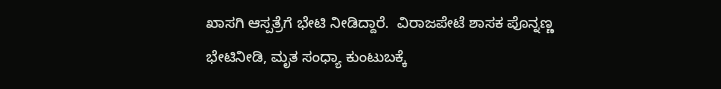ಖಾಸಗಿ ಆಸ್ಪತ್ರೆಗೆ ಭೇಟಿ ನೀಡಿದ್ದಾರೆ.  ವಿರಾಜಪೇಟೆ ಶಾಸಕ ಪೊನ್ನಣ್ಣ ಭೇಟಿನೀಡಿ, ಮೃತ ಸಂಧ್ಯಾ ಕುಂಟುಬಕ್ಕೆ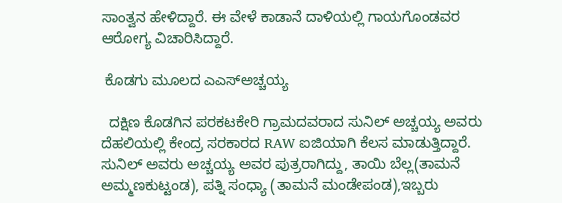ಸಾಂತ್ವನ ಹೇಳಿದ್ದಾರೆ. ಈ ವೇಳೆ ಕಾಡಾನೆ ದಾಳಿಯಲ್ಲಿ ಗಾಯಗೊಂಡವರ ಆರೋಗ್ಯ ವಿಚಾರಿಸಿದ್ದಾರೆ.

 ಕೊಡಗು ಮೂಲದ ಎಎಸ್ಅಚ್ಚಯ್ಯ

  ದಕ್ಷಿಣ ಕೊಡಗಿನ ಪರಕಟಕೇರಿ ಗ್ರಾಮದವರಾದ ಸುನಿಲ್ ಅಚ್ಚಯ್ಯ ಅವರು ದೆಹಲಿಯಲ್ಲಿ ಕೇಂದ್ರ ಸರಕಾರದ RAW ಐಜಿಯಾಗಿ ಕೆಲಸ ಮಾಡುತ್ತಿದ್ದಾರೆ. ಸುನಿಲ್ ಅವರು ಅಚ್ಚಯ್ಯ ಅವರ ಪುತ್ರರಾಗಿದ್ದು, ತಾಯಿ ಬೆಲ್ಲ(ತಾಮನೆ ಅಮ್ಮಣಕುಟ್ಟಂಡ), ಪತ್ನಿ ಸಂಧ್ಯಾ (ತಾಮನೆ ಮಂಡೇಪಂಡ),ಇಬ್ಬರು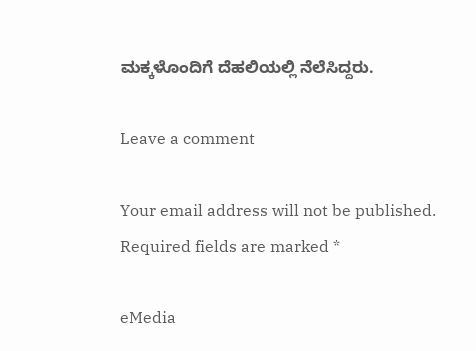ಮಕ್ಕಳೊಂದಿಗೆ ದೆಹಲಿಯಲ್ಲಿ ನೆಲೆಸಿದ್ದರು.

Leave a comment

Your email address will not be published. Required fields are marked *

eMedia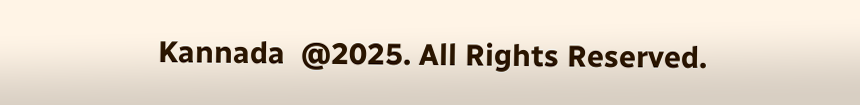Kannada  @2025. All Rights Reserved.